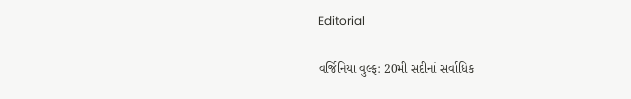Editorial

વર્જિનિયા વુલ્ફ: 20મી સદીનાં સર્વાધિક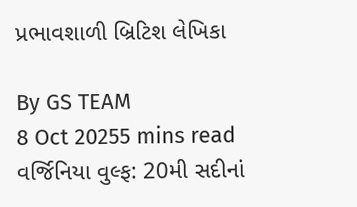પ્રભાવશાળી બ્રિટિશ લેખિકા

By GS TEAM
8 Oct 20255 mins read
વર્જિનિયા વુલ્ફ: 20મી સદીનાં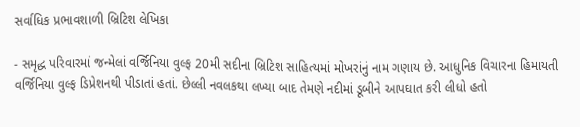સર્વાધિક પ્રભાવશાળી બ્રિટિશ લેખિકા

- સમૃદ્ધ પરિવારમાં જન્મેલાં વર્જિનિયા વુલ્ફ 20મી સદીના બ્રિટિશ સાહિત્યમાં મોખરાંનું નામ ગણાય છે. આધુનિક વિચારના હિમાયતી વર્જિનિયા વુલ્ફ ડિપ્રેશનથી પીડાતાં હતાં. છેલ્લી નવલકથા લખ્યા બાદ તેમણે નદીમાં ડૂબીને આપઘાત કરી લીધો હતો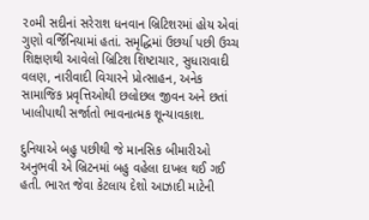૨૦મી સદીનાં સરેરાશ ધનવાન બ્રિટિશરમાં હોય એવાં ગુણો વર્જિનિયામાં હતાં. સમૃદ્ધિમાં ઉછર્યા પછી ઉચ્ચ શિક્ષણથી આવેલો બ્રિટિશ શિષ્ટાચાર, સુધારાવાદી વલણ, નારીવાદી વિચારને પ્રોત્સાહન, અનેક સામાજિક પ્રવૃત્તિઓથી છલોછલ જીવન અને છતાં ખાલીપાથી સર્જાતો ભાવનાત્મક શૂન્યાવકાશ.

દુનિયાએ બહુ પછીથી જે માનસિક બીમારીઓ અનુભવી એ બ્રિટનમાં બહુ વહેલા દાખલ થઈ ગઈ હતી. ભારત જેવા કેટલાય દેશો આઝાદી માટેની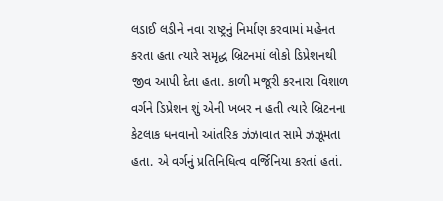લડાઈ લડીને નવા રાષ્ટ્રનું નિર્માણ કરવામાં મહેનત કરતા હતા ત્યારે સમૃદ્ધ બ્રિટનમાં લોકો ડિપ્રેશનથી જીવ આપી દેતા હતા. કાળી મજૂરી કરનારા વિશાળ વર્ગને ડિપ્રેશન શું એની ખબર ન હતી ત્યારે બ્રિટનના કેટલાક ધનવાનો આંતરિક ઝંઝાવાત સામે ઝઝૂમતા હતા. એ વર્ગનું પ્રતિનિધિત્વ વર્જિનિયા કરતાં હતાં.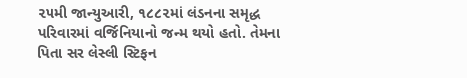૨૫મી જાન્યુઆરી, ૧૮૮૨માં લંડનના સમૃદ્ધ પરિવારમાં વર્જિનિયાનો જન્મ થયો હતો. તેમના પિતા સર લેસ્લી સ્ટિફન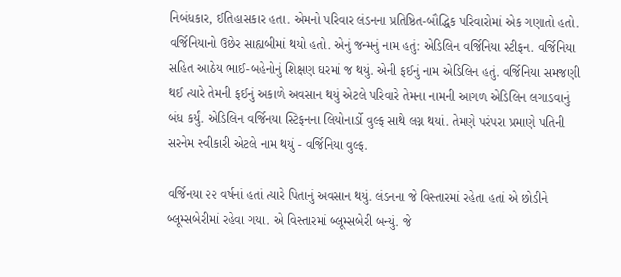નિબંધકાર, ઈતિહાસકાર હતા. એમનો પરિવાર લંડનના પ્રતિષ્ઠિત-બૌદ્ધિક પરિવારોમાં એક ગણાતો હતો. વર્જિનિયાનો ઉછેર સાહ્યબીમાં થયો હતો. એનું જન્મનું નામ હતું: એડિલિન વર્જિનિયા સ્ટીફન. વર્જિનિયા સહિત આઠેય ભાઈ-બહેનોનું શિક્ષણ ઘરમાં જ થયું. એની ફઈનું નામ એડિલિન હતું. વર્જિનિયા સમજણી થઈ ત્યારે તેમની ફઈનું અકાળે અવસાન થયું એટલે પરિવારે તેમના નામની આગળ એડિલિન લગાડવાનું બંધ કર્યું. એડિલિન વર્જિનયા સ્ટિફનના લિયોનાર્ડો વુલ્ફ સાથે લગ્ન થયાં. તેમણે પરંપરા પ્રમાણે પતિની સરનેમ સ્વીકારી એટલે નામ થયું - વર્જિનિયા વુલ્ફ.

વર્જિનયા ૨૨ વર્ષનાં હતાં ત્યારે પિતાનું અવસાન થયું. લંડનના જે વિસ્તારમાં રહેતા હતાં એ છોડીને બ્લૂમ્સબેરીમાં રહેવા ગયા. એ વિસ્તારમાં બ્લૂમ્સબેરી બન્યું. જે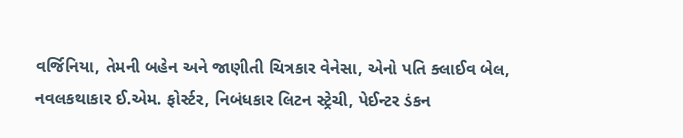વર્જિનિયા, તેમની બહેન અને જાણીતી ચિત્રકાર વેનેસા, એનો પતિ ક્લાઈવ બેલ, નવલકથાકાર ઈ.એમ. ફોર્સ્ટર, નિબંધકાર લિટન સ્ટ્રેચી, પેઈન્ટર ડંકન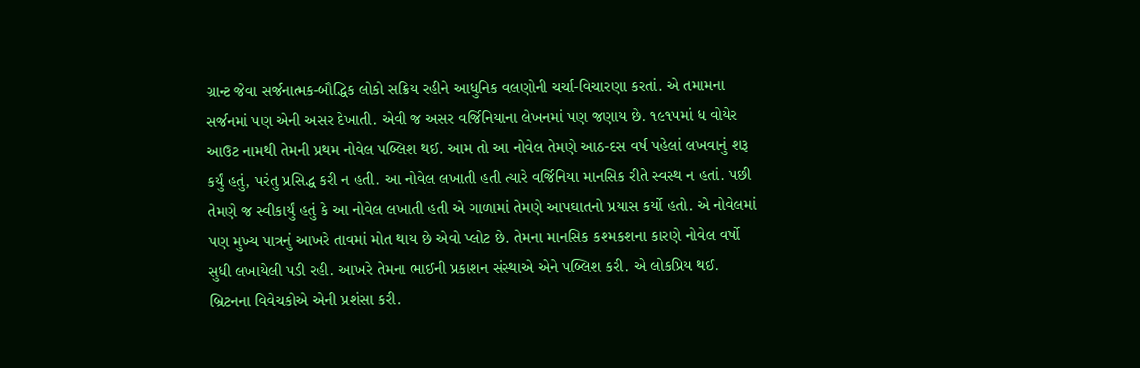ગ્રાન્ટ જેવા સર્જનાત્મક-બૌદ્ધિક લોકો સક્રિય રહીને આધુનિક વલણોની ચર્ચા-વિચારણા કરતાં. એ તમામના સર્જનમાં પણ એની અસર દેખાતી. એવી જ અસર વર્જિનિયાના લેખનમાં પણ જણાય છે. ૧૯૧૫માં ધ વોયેર આઉટ નામથી તેમની પ્રથમ નોવેલ પબ્લિશ થઈ. આમ તો આ નોવેલ તેમણે આઠ-દસ વર્ષ પહેલાં લખવાનું શરૂ કર્યું હતું, પરંતુ પ્રસિદ્ધ કરી ન હતી. આ નોવેલ લખાતી હતી ત્યારે વર્જિનિયા માનસિક રીતે સ્વસ્થ ન હતાં. પછી તેમણે જ સ્વીકાર્યું હતું કે આ નોવેલ લખાતી હતી એ ગાળામાં તેમણે આપઘાતનો પ્રયાસ કર્યો હતો. એ નોવેલમાં પણ મુખ્ય પાત્રનું આખરે તાવમાં મોત થાય છે એવો પ્લોટ છે. તેમના માનસિક કશ્મકશના કારણે નોવેલ વર્ષો સુધી લખાયેલી પડી રહી. આખરે તેમના ભાઈની પ્રકાશન સંસ્થાએ એને પબ્લિશ કરી. એ લોકપ્રિય થઈ. બ્રિટનના વિવેચકોએ એની પ્રશંસા કરી.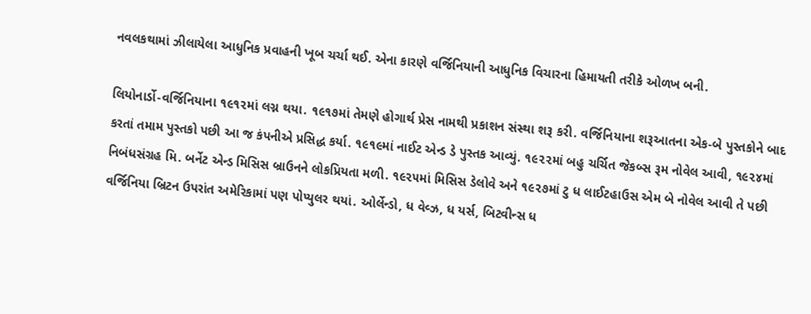નવલકથામાં ઝીલાયેલા આધુનિક પ્રવાહની ખૂબ ચર્ચા થઈ. એના કારણે વર્જિનિયાની આધુનિક વિચારના હિમાયતી તરીકે ઓળખ બની.

લિયોનાર્ડો-વર્જિનિયાના ૧૯૧૨માં લગ્ન થયા. ૧૯૧૭માં તેમણે હોગાર્થ પ્રેસ નામથી પ્રકાશન સંસ્થા શરૂ કરી. વર્જિનિયાના શરૂઆતના એક-બે પુસ્તકોને બાદ કરતાં તમામ પુસ્તકો પછી આ જ કંપનીએ પ્રસિદ્ધ કર્યા. ૧૯૧૯માં નાઈટ એન્ડ ડે પુસ્તક આવ્યું. ૧૯૨૨માં બહુ ચર્ચિત જેકબ્સ રૂમ નોવેલ આવી, ૧૯૨૪માં નિબંધસંગ્રહ મિ. બર્નેટ એન્ડ મિસિસ બ્રાઉનને લોકપ્રિયતા મળી. ૧૯૨૫માં મિસિસ ડેલોવે અને ૧૯૨૭માં ટુ ધ લાઈટહાઉસ એમ બે નોવેલ આવી તે પછી વર્જિનિયા બ્રિટન ઉપરાંત અમેરિકામાં પણ પોપ્યુલર થયાં. ઓર્લેન્ડો, ધ વેવ્ઝ, ધ યર્સ, બિટવીન્સ ધ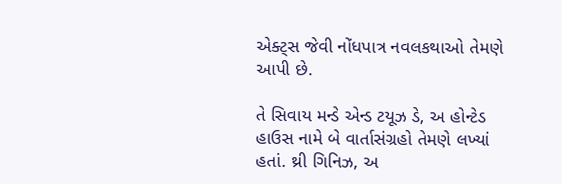એક્ટ્સ જેવી નોંધપાત્ર નવલકથાઓ તેમણે આપી છે.

તે સિવાય મન્ડે એન્ડ ટયૂઝ ડે, અ હોન્ટેડ હાઉસ નામે બે વાર્તાસંગ્રહો તેમણે લખ્યાં હતાં. થ્રી ગિનિઝ, અ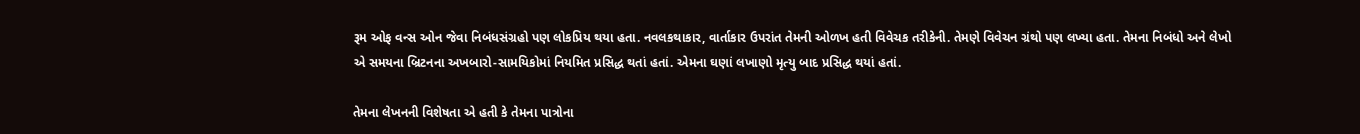રૂમ ઓફ વન્સ ઓન જેવા નિબંધસંગ્રહો પણ લોકપ્રિય થયા હતા. નવલકથાકાર, વાર્તાકાર ઉપરાંત તેમની ઓળખ હતી વિવેચક તરીકેની. તેમણે વિવેચન ગ્રંથો પણ લખ્યા હતા. તેમના નિબંધો અને લેખો એ સમયના બ્રિટનના અખબારો-સામયિકોમાં નિયમિત પ્રસિદ્ધ થતાં હતાં. એમના ઘણાં લખાણો મૃત્યુ બાદ પ્રસિદ્ધ થયાં હતાં.

તેમના લેખનની વિશેષતા એ હતી કે તેમના પાત્રોના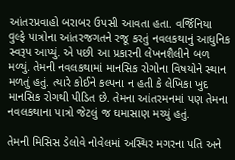આંતરપ્રવાહો બરાબર ઉપસી આવતા હતા. વર્જિનિયા વુલ્ફે પાત્રોના આંતરજગતને રજૂ કરતું નવલકથાનું આધુનિક સ્વરૂપ આપ્યું. એ પછી આ પ્રકારની લેખનશૈલીને બળ મળ્યું. તેમની નવલકથામાં માનસિક રોગોના વિષયોને સ્થાન મળતું હતું. ત્યારે કોઈને કલ્પના ન હતી કે લેખિકા ખુદ માનસિક રોગથી પીડિત છે. તેમના આંતરમનમાં પણ તેમના નવલકથાના પાત્રો જેટલું જ ઘમાસાણ મચ્યું હતું.

તેમની મિસિસ ડેલોવે નોવેલમાં અસ્થિર મગરના પતિ અને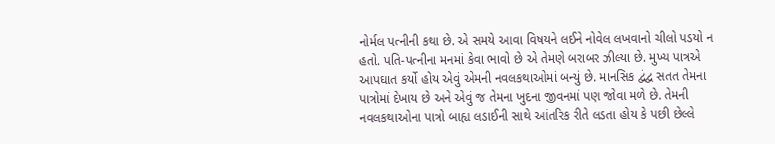નોર્મલ પત્નીની કથા છે. એ સમયે આવા વિષયને લઈને નોવેલ લખવાનો ચીલો પડયો ન હતો. પતિ-પત્નીના મનમાં કેવા ભાવો છે એ તેમણે બરાબર ઝીલ્યા છે. મુખ્ય પાત્રએ આપઘાત કર્યો હોય એવું એમની નવલકથાઓમાં બન્યું છે. માનસિક દ્વંદ્વ સતત તેમના પાત્રોમાં દેખાય છે અને એવું જ તેમના ખુદના જીવનમાં પણ જોવા મળે છે. તેમની નવલકથાઓના પાત્રો બાહ્ય લડાઈની સાથે આંતરિક રીતે લડતા હોય કે પછી છેલ્લે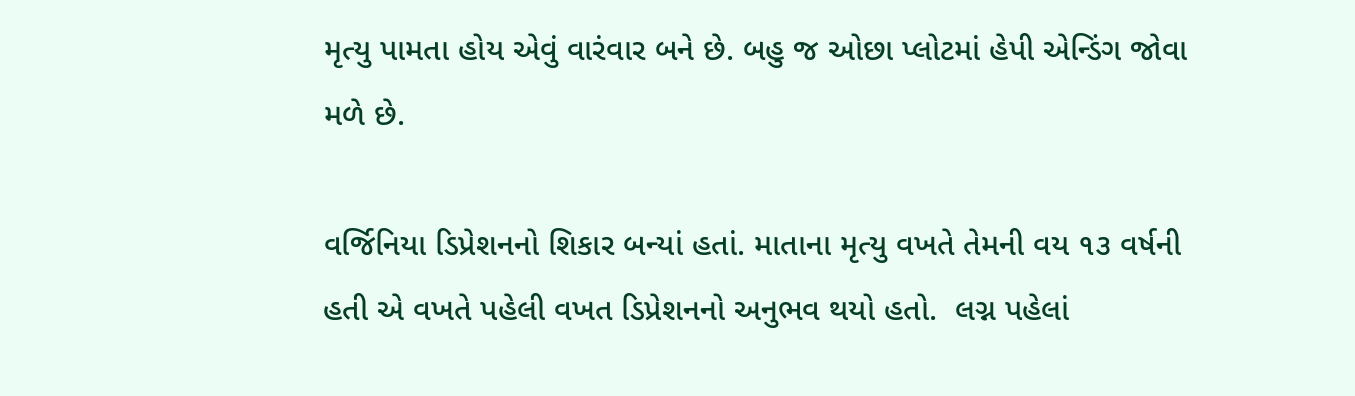મૃત્યુ પામતા હોય એવું વારંવાર બને છે. બહુ જ ઓછા પ્લોટમાં હેપી એન્ડિંગ જોવા મળે છે.

વર્જિનિયા ડિપ્રેશનનો શિકાર બન્યાં હતાં. માતાના મૃત્યુ વખતે તેમની વય ૧૩ વર્ષની હતી એ વખતે પહેલી વખત ડિપ્રેશનનો અનુભવ થયો હતો.  લગ્ન પહેલાં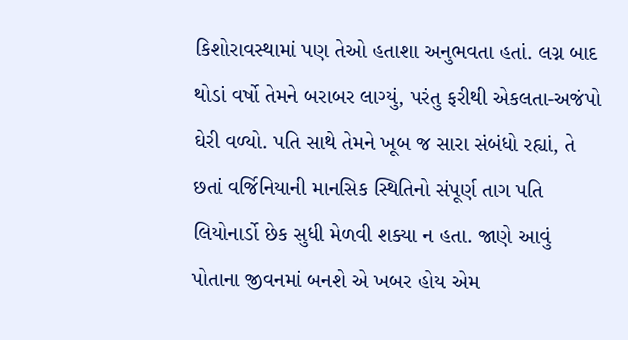કિશોરાવસ્થામાં પણ તેઓ હતાશા અનુભવતા હતાં. લગ્ન બાદ થોડાં વર્ષો તેમને બરાબર લાગ્યું, પરંતુ ફરીથી એકલતા-અજંપો ઘેરી વળ્યો. પતિ સાથે તેમને ખૂબ જ સારા સંબંધો રહ્યાં, તે છતાં વર્જિનિયાની માનસિક સ્થિતિનો સંપૂર્ણ તાગ પતિ લિયોનાર્ડો છેક સુધી મેળવી શક્યા ન હતા. જાણે આવું પોતાના જીવનમાં બનશે એ ખબર હોય એમ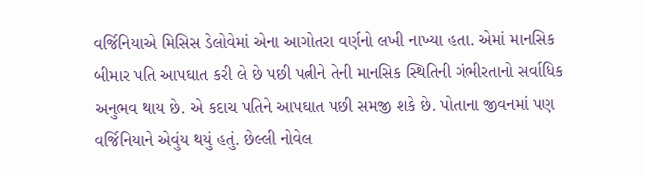વર્જિનિયાએ મિસિસ ડેલોવેમાં એના આગોતરા વર્ણનો લખી નાખ્યા હતા. એમાં માનસિક બીમાર પતિ આપઘાત કરી લે છે પછી પત્નીને તેની માનસિક સ્થિતિની ગંભીરતાનો સર્વાધિક અનુભવ થાય છે. એ કદાચ પતિને આપઘાત પછી સમજી શકે છે. પોતાના જીવનમાં પણ વર્જિનિયાને એવુંય થયું હતું. છેલ્લી નોવેલ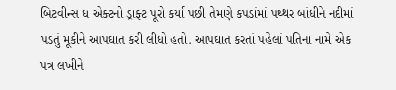બિટવીન્સ ધ એક્ટનો ડ્રાફ્ટ પૂરો કર્યા પછી તેમણે કપડાંમાં પથ્થર બાંધીને નદીમાં પડતું મૂકીને આપઘાત કરી લીધો હતો. આપઘાત કરતાં પહેલાં પતિના નામે એક પત્ર લખીને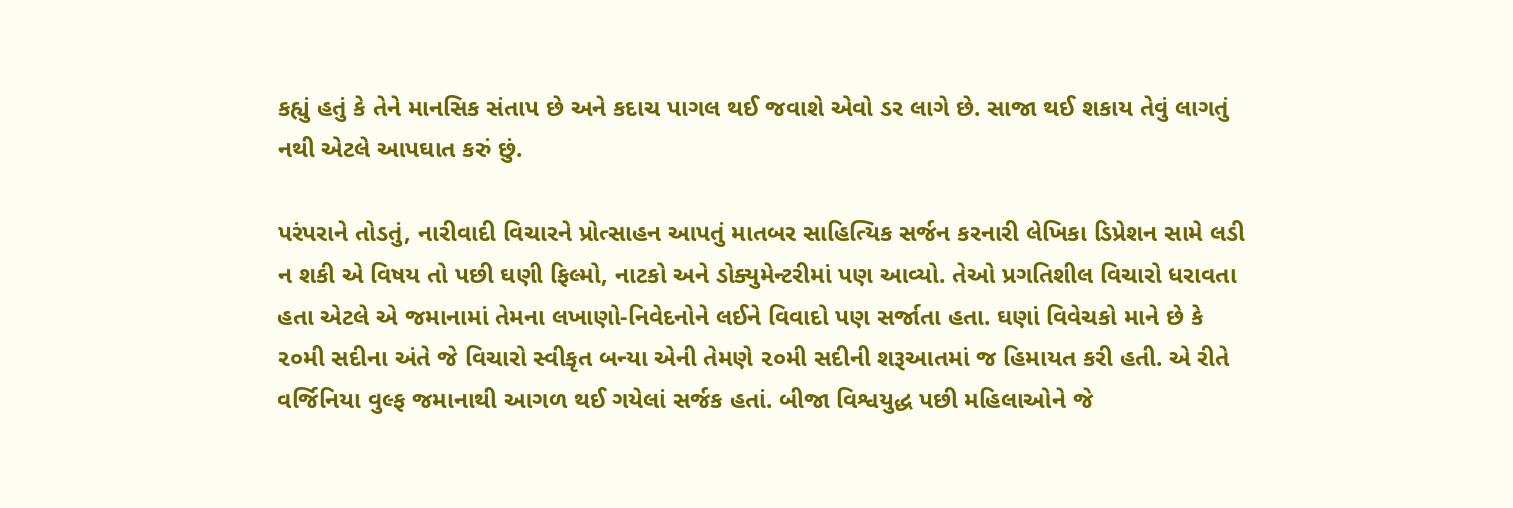કહ્યું હતું કે તેને માનસિક સંતાપ છે અને કદાચ પાગલ થઈ જવાશે એવો ડર લાગે છે. સાજા થઈ શકાય તેવું લાગતું નથી એટલે આપઘાત કરું છું.

પરંપરાને તોડતું, નારીવાદી વિચારને પ્રોત્સાહન આપતું માતબર સાહિત્યિક સર્જન કરનારી લેખિકા ડિપ્રેશન સામે લડી ન શકી એ વિષય તો પછી ઘણી ફિલ્મો, નાટકો અને ડોક્યુમેન્ટરીમાં પણ આવ્યો. તેઓ પ્રગતિશીલ વિચારો ધરાવતા હતા એટલે એ જમાનામાં તેમના લખાણો-નિવેદનોને લઈને વિવાદો પણ સર્જાતા હતા. ઘણાં વિવેચકો માને છે કે ૨૦મી સદીના અંતે જે વિચારો સ્વીકૃત બન્યા એની તેમણે ૨૦મી સદીની શરૂઆતમાં જ હિમાયત કરી હતી. એ રીતે વર્જિનિયા વુલ્ફ જમાનાથી આગળ થઈ ગયેલાં સર્જક હતાં. બીજા વિશ્વયુદ્ધ પછી મહિલાઓને જે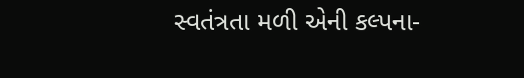સ્વતંત્રતા મળી એની કલ્પના-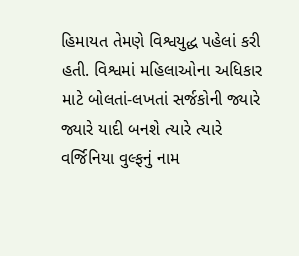હિમાયત તેમણે વિશ્વયુદ્ધ પહેલાં કરી હતી. વિશ્વમાં મહિલાઓના અધિકાર માટે બોલતાં-લખતાં સર્જકોની જ્યારે જ્યારે યાદી બનશે ત્યારે ત્યારે વર્જિનિયા વુલ્ફનું નામ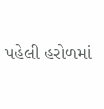પહેલી હરોળમાં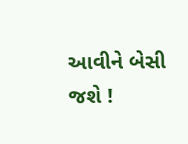આવીને બેસી જશે !